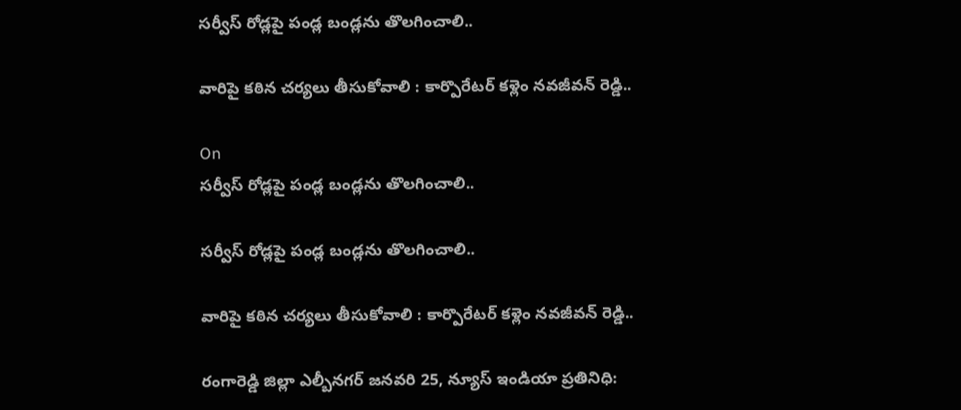సర్వీస్ రోడ్లపై పండ్ల బండ్లను తొలగించాలి..

వారిపై కఠిన చర్యలు తీసుకోవాలి : కార్పొరేటర్ కళ్లెం నవజీవన్ రెడ్డి..

On
సర్వీస్ రోడ్లపై పండ్ల బండ్లను తొలగించాలి..

సర్వీస్ రోడ్లపై పండ్ల బండ్లను తొలగించాలి..

వారిపై కఠిన చర్యలు తీసుకోవాలి : కార్పొరేటర్ కళ్లెం నవజీవన్ రెడ్డి..

రంగారెడ్డి జిల్లా ఎల్బీనగర్ జనవరి 25, న్యూస్ ఇండియా ప్రతినిధి: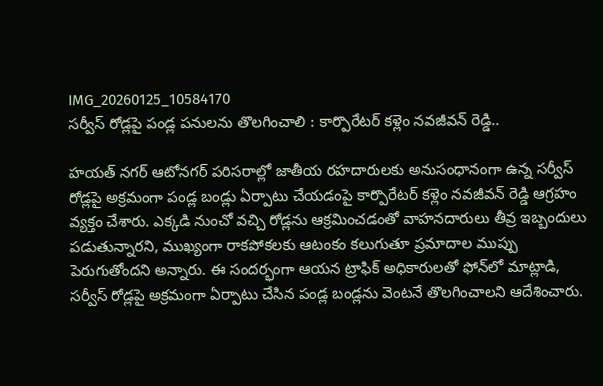IMG_20260125_10584170
సర్వీస్ రోడ్లపై పండ్ల పనులను తొలగించాలి : కార్పొరేటర్ కళ్లెం నవజీవన్ రెడ్డి..

హయత్‌ నగర్ ఆటోనగర్ పరిసరాల్లో జాతీయ రహదారులకు అనుసంధానంగా ఉన్న సర్వీస్ రోడ్లపై అక్రమంగా పండ్ల బండ్లు ఏర్పాటు చేయడంపై కార్పొరేటర్ కళ్లెం నవజీవన్ రెడ్డి ఆగ్రహం వ్యక్తం చేశారు. ఎక్కడి నుంచో వచ్చి రోడ్లను ఆక్రమించడంతో వాహనదారులు తీవ్ర ఇబ్బందులు పడుతున్నారని, ముఖ్యంగా రాకపోకలకు ఆటంకం కలుగుతూ ప్రమాదాల ముప్పు పెరుగుతోందని అన్నారు. ఈ సందర్భంగా ఆయన ట్రాఫిక్ అధికారులతో ఫోన్‌లో మాట్లాడి, సర్వీస్ రోడ్లపై అక్రమంగా ఏర్పాటు చేసిన పండ్ల బండ్లను వెంటనే తొలగించాలని ఆదేశించారు.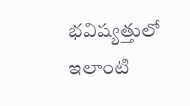భవిష్యత్తులో ఇలాంటి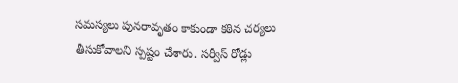సమస్యలు పునరావృతం కాకుండా కఠిన చర్యలు తీసుకోవాలని స్పష్టం చేశారు. సర్వీస్ రోడ్లు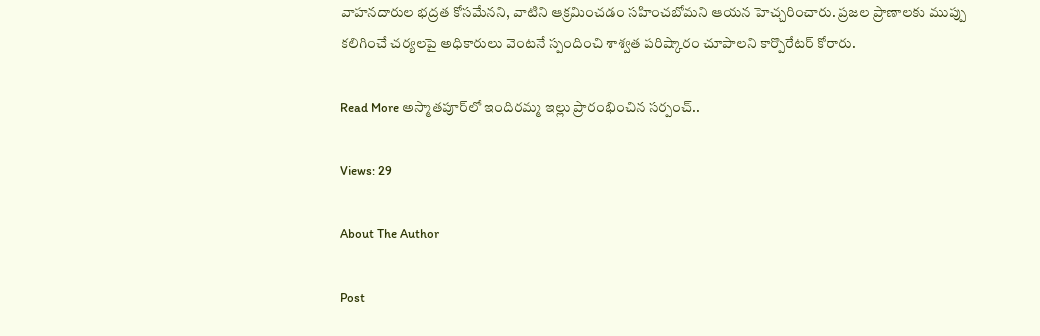వాహనదారుల భద్రత కోసమేనని, వాటిని ఆక్రమించడం సహించబోమని ఆయన హెచ్చరించారు. ప్రజల ప్రాణాలకు ముప్పు కలిగించే చర్యలపై అధికారులు వెంటనే స్పందించి శాశ్వత పరిష్కారం చూపాలని కార్పొరేటర్ కోరారు.

Read More అస్మాతపూర్‌లో ఇందిరమ్మ ఇల్లు ప్రారంభించిన సర్పంచ్..

Views: 29

About The Author

Post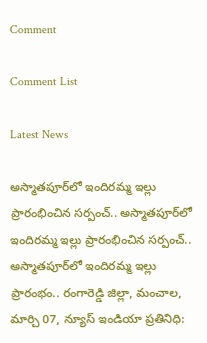Comment

Comment List

Latest News

అస్మాతపూర్‌లో ఇందిరమ్మ ఇల్లు ప్రారంభించిన సర్పంచ్.. అస్మాతపూర్‌లో ఇందిరమ్మ ఇల్లు ప్రారంభించిన సర్పంచ్..
అస్మాతపూర్‌లో ఇందిరమ్మ ఇల్లు ప్రారంభం.. రంగారెడ్డి జిల్లా, మంచాల, మార్చి 07, న్యూస్ ఇండియా ప్రతినిధి: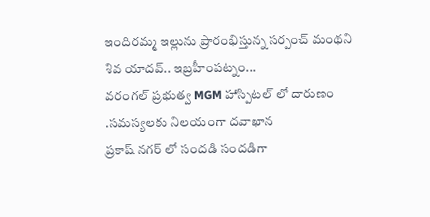ఇందిరమ్మ ఇల్లును ప్రారంభిస్తున్న సర్పంచ్ మంథని శివ యాదవ్.. ఇబ్రహీంపట్నం...
వరంగల్ ప్రభుత్వ MGM హాస్పిటల్ లో దారుణం .సమస్యలకు నిలయంగా దవాఖాన
ప్రకాష్ నగర్ లో సందడి సందడిగా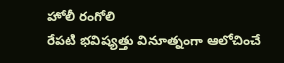హోలీ రంగోలి
రేపటి భవిష్యత్తు వినూత్నంగా ఆలోచించే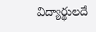విద్యార్థులదే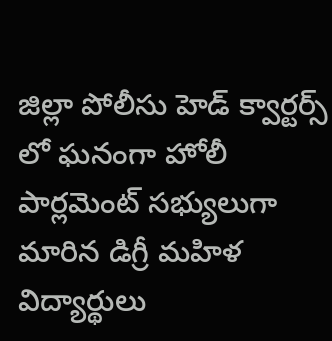జిల్లా పోలీసు హెడ్ క్వార్టర్స్ లో ఘనంగా హోలీ
పార్లమెంట్ సభ్యులుగా మారిన డిగ్రీ మహిళ విద్యార్థులు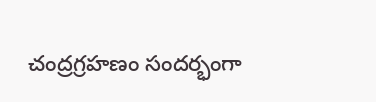చంద్రగ్రహణం సందర్భంగా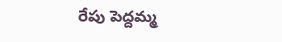రేపు పెద్దమ్మ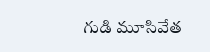గుడి మూసివేత